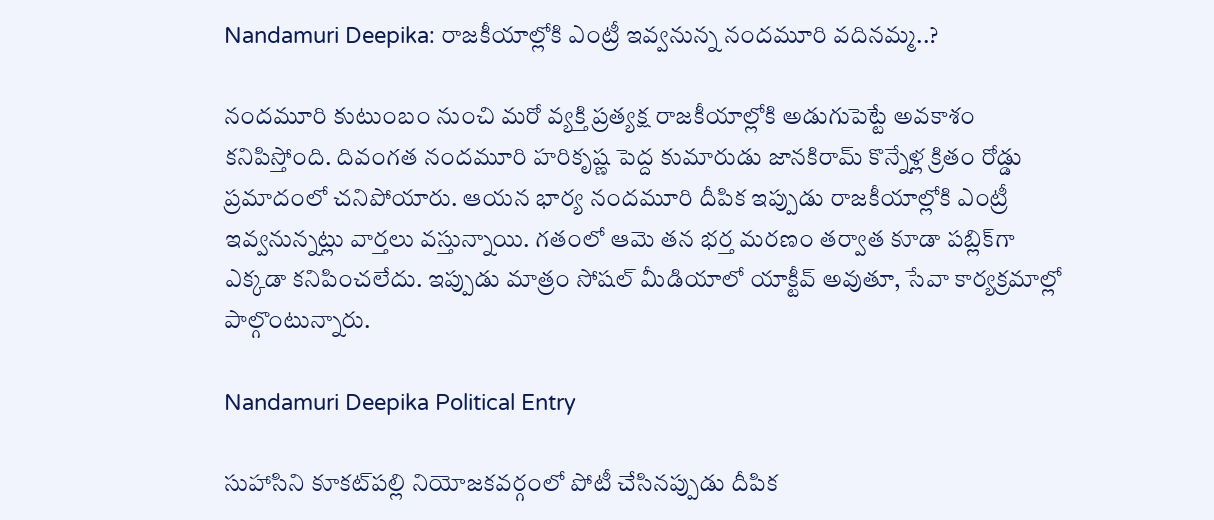Nandamuri Deepika: రాజకీయాల్లోకి ఎంట్రీ ఇవ్వనున్న నందమూరి వదినమ్మ..?

నందమూరి కుటుంబం నుంచి మరో వ్యక్తి ప్రత్యక్ష రాజకీయాల్లోకి అడుగుపెట్టే అవకాశం కనిపిస్తోంది. దివంగత నందమూరి హరికృష్ణ పెద్ద కుమారుడు జానకిరామ్ కొన్నేళ్ల క్రితం రోడ్డు ప్రమాదంలో చనిపోయారు. ఆయన భార్య నందమూరి దీపిక ఇప్పుడు రాజకీయాల్లోకి ఎంట్రీ ఇవ్వనున్నట్లు వార్తలు వస్తున్నాయి. గతంలో ఆమె తన భర్త మరణం తర్వాత కూడా పబ్లిక్‌గా ఎక్కడా కనిపించలేదు. ఇప్పుడు మాత్రం సోషల్ మీడియాలో యాక్టీవ్ అవుతూ, సేవా కార్యక్రమాల్లో పాల్గొంటున్నారు.

Nandamuri Deepika Political Entry

సుహాసిని కూకట్‌పల్లి నియోజకవర్గంలో పోటీ చేసినప్పుడు దీపిక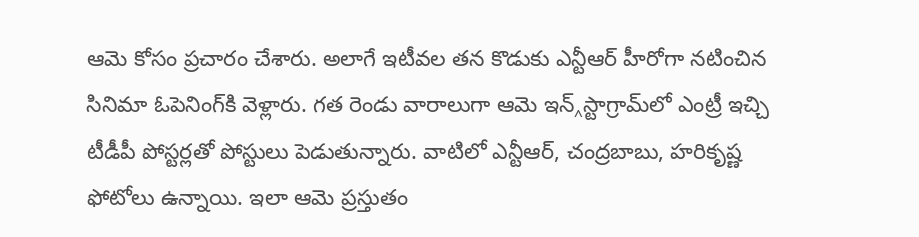ఆమె కోసం ప్రచారం చేశారు. అలాగే ఇటీవల తన కొడుకు ఎన్టీఆర్ హీరోగా నటించిన సినిమా ఓపెనింగ్‌కి వెళ్లారు. గత రెండు వారాలుగా ఆమె ఇన్‸స్టాగ్రామ్‌లో ఎంట్రీ ఇచ్చి టీడీపీ పోస్టర్లతో పోస్టులు పెడుతున్నారు. వాటిలో ఎన్టీఆర్, చంద్రబాబు, హరికృష్ణ ఫోటోలు ఉన్నాయి. ఇలా ఆమె ప్రస్తుతం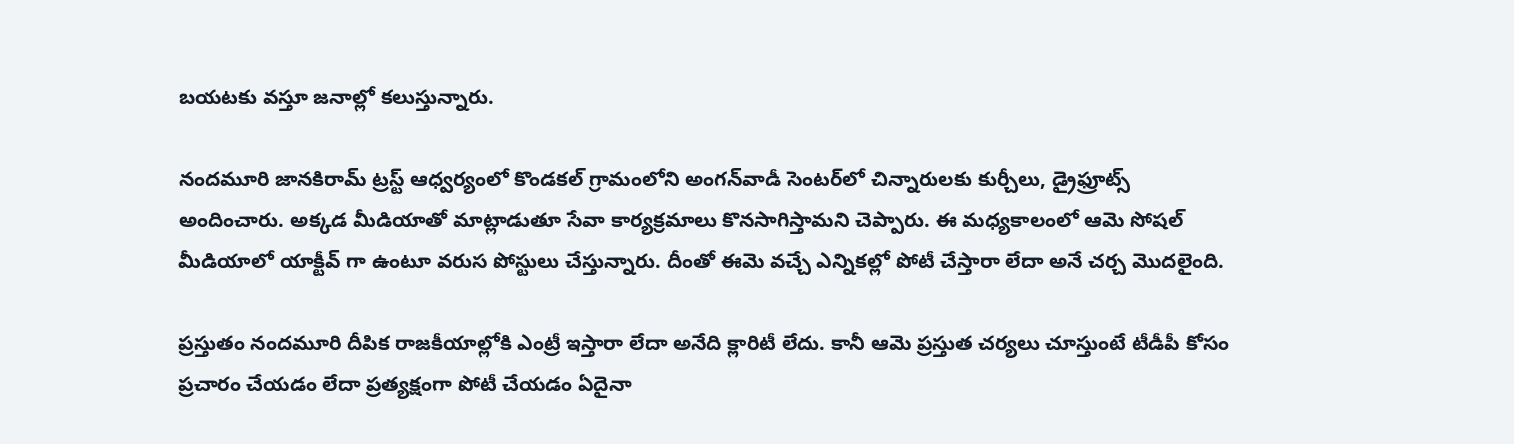బయటకు వస్తూ జనాల్లో కలుస్తున్నారు.

నందమూరి జానకిరామ్ ట్రస్ట్ ఆధ్వర్యంలో కొండకల్ గ్రామంలోని అంగన్‌వాడీ సెంటర్‌లో చిన్నారులకు కుర్చీలు, డ్రైఫ్రూట్స్ అందించారు. అక్కడ మీడియాతో మాట్లాడుతూ సేవా కార్యక్రమాలు కొనసాగిస్తామని చెప్పారు. ఈ మధ్యకాలంలో ఆమె సోషల్ మీడియాలో యాక్టీవ్ గా ఉంటూ వరుస పోస్టులు చేస్తున్నారు. దీంతో ఈమె వచ్చే ఎన్నికల్లో పోటీ చేస్తారా లేదా అనే చర్చ మొదలైంది.

ప్రస్తుతం నందమూరి దీపిక రాజకీయాల్లోకి ఎంట్రీ ఇస్తారా లేదా అనేది క్లారిటీ లేదు. కానీ ఆమె ప్రస్తుత చర్యలు చూస్తుంటే టీడీపీ కోసం ప్రచారం చేయడం లేదా ప్రత్యక్షంగా పోటీ చేయడం ఏదైనా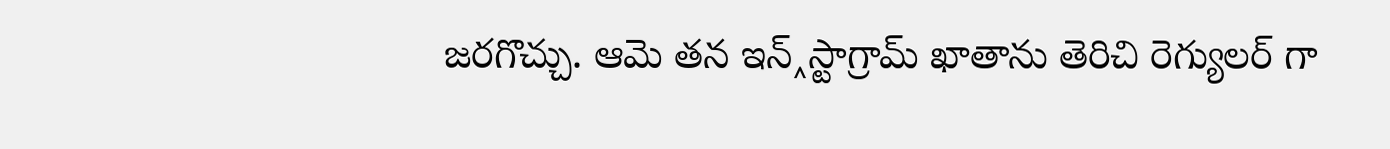జరగొచ్చు. ఆమె తన ఇన్‸స్టాగ్రామ్ ఖాతాను తెరిచి రెగ్యులర్ గా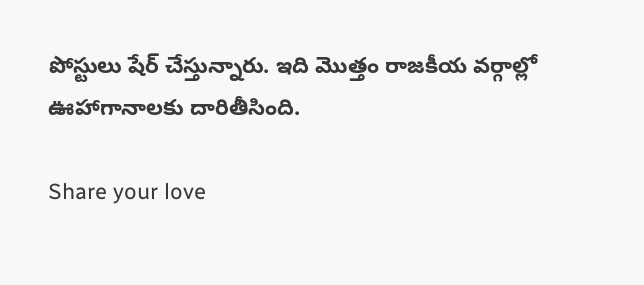పోస్టులు షేర్ చేస్తున్నారు. ఇది మొత్తం రాజకీయ వర్గాల్లో ఊహాగానాలకు దారితీసింది.

Share your love